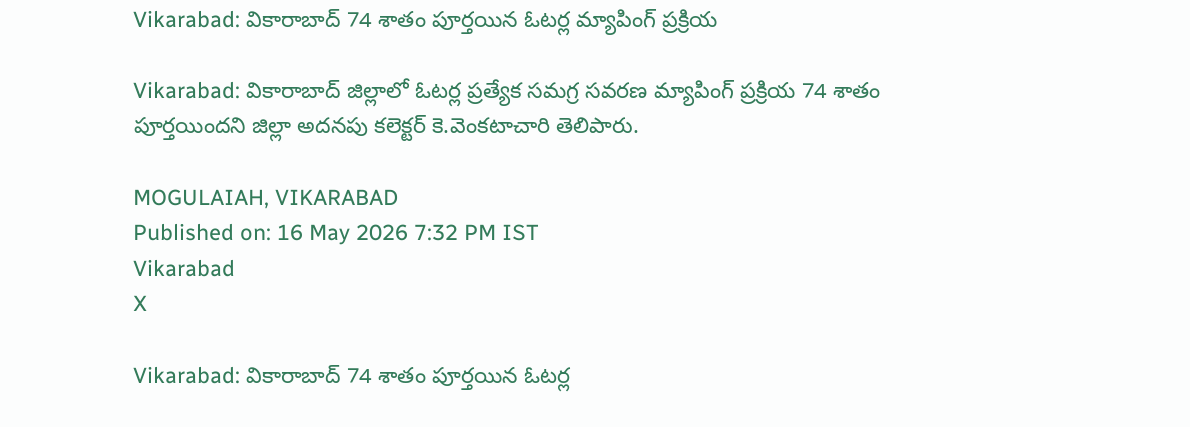Vikarabad: వికారాబాద్ 74 శాతం పూర్తయిన ఓటర్ల మ్యాపింగ్ ప్రక్రియ

Vikarabad: వికారాబాద్ జిల్లాలో ఓటర్ల ప్రత్యేక సమగ్ర సవరణ మ్యాపింగ్ ప్రక్రియ 74 శాతం పూర్తయిందని జిల్లా అదనపు కలెక్టర్ కె.వెంకటాచారి తెలిపారు.

MOGULAIAH, VIKARABAD
Published on: 16 May 2026 7:32 PM IST
Vikarabad
X

Vikarabad: వికారాబాద్ 74 శాతం పూర్తయిన ఓటర్ల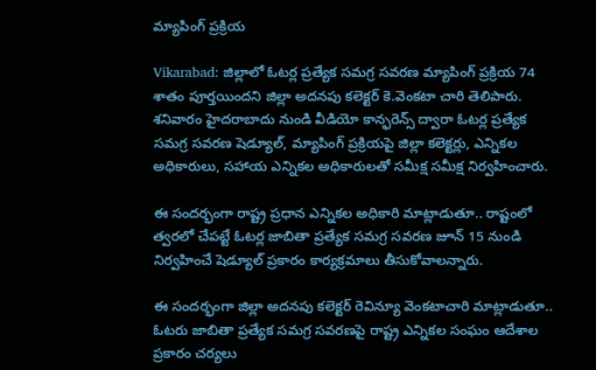మ్యాపింగ్ ప్రక్రియ

Vikarabad: జిల్లాలో ఓటర్ల ప్రత్యేక సమగ్ర సవరణ మ్యాపింగ్ ప్రక్రియ 74 శాతం పూర్తయిందని జిల్లా అదనపు కలెక్టర్ కె.వెంకటా చారి తెలిపారు. శనివారం హైదరాబాదు నుండి వీడియో కాన్ఫరెన్స్ ద్వారా ఓటర్ల ప్రత్యేక సమగ్ర సవరణ షెడ్యూల్, మ్యాపింగ్ ప్రక్రియపై జిల్లా కలెక్టర్లు, ఎన్నికల అధికారులు, సహాయ ఎన్నికల అధికారులతో సమీక్ష సమీక్ష నిర్వహించారు.

ఈ సందర్భంగా రాష్ట్ర ప్రధాన ఎన్నికల అధికారి మాట్లాడుతూ.. రాష్టంలో త్వరలో చేపట్టే ఓటర్ల జాబితా ప్రత్యేక సమగ్ర సవరణ జూన్ 15 నుండి నిర్వహించే షెడ్యూల్ ప్రకారం కార్యక్రమాలు తీసుకోవాలన్నారు.

ఈ సందర్భంగా జిల్లా అదనపు కలెక్టర్ రెవిన్యూ వెంకటాచారి మాట్లాడుతూ.. ఓటరు జాబితా ప్రత్యేక సమగ్ర సవరణపై రాష్ట్ర ఎన్నికల సంఘం ఆదేశాల ప్రకారం చర్యలు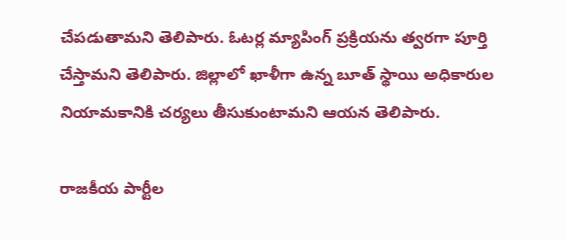చేపడుతామని తెలిపారు. ఓటర్ల మ్యాపింగ్ ప్రక్రియను త్వరగా పూర్తి చేస్తామని తెలిపారు. జిల్లాలో ఖాళీగా ఉన్న బూత్ స్థాయి అధికారుల నియామకానికి చర్యలు తీసుకుంటామని ఆయన తెలిపారు.

రాజకీయ పార్టీల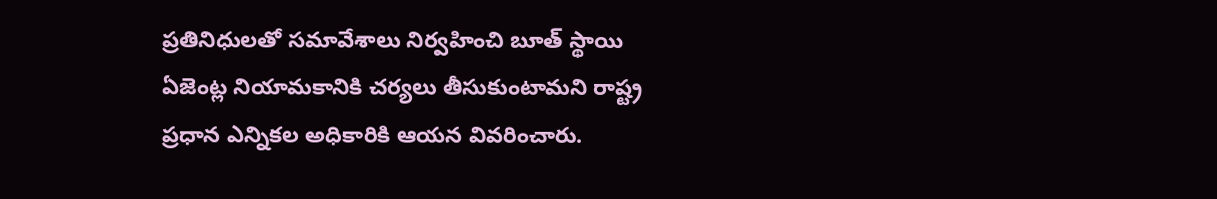ప్రతినిధులతో సమావేశాలు నిర్వహించి బూత్ స్థాయి ఏజెంట్ల నియామకానికి చర్యలు తీసుకుంటామని రాష్ట్ర ప్రధాన ఎన్నికల అధికారికి ఆయన వివరించారు.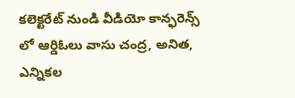కలెక్టరేట్ నుండి వీడియో కాన్ఫరెన్స్ లో ఆర్డిఓలు వాసు చంద్ర, అనిత, ఎన్నికల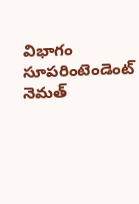విభాగం సూపరింటెండెంట్ నెమత్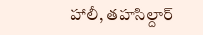హాలీ, తహసిల్దార్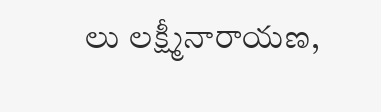లు లక్ష్మీనారాయణ,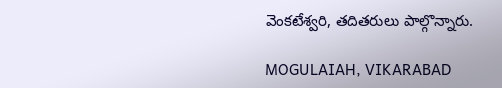వెంకటేశ్వరి, తదితరులు పాల్గొన్నారు.

MOGULAIAH, VIKARABAD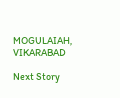MOGULAIAH, VIKARABAD

Next Story